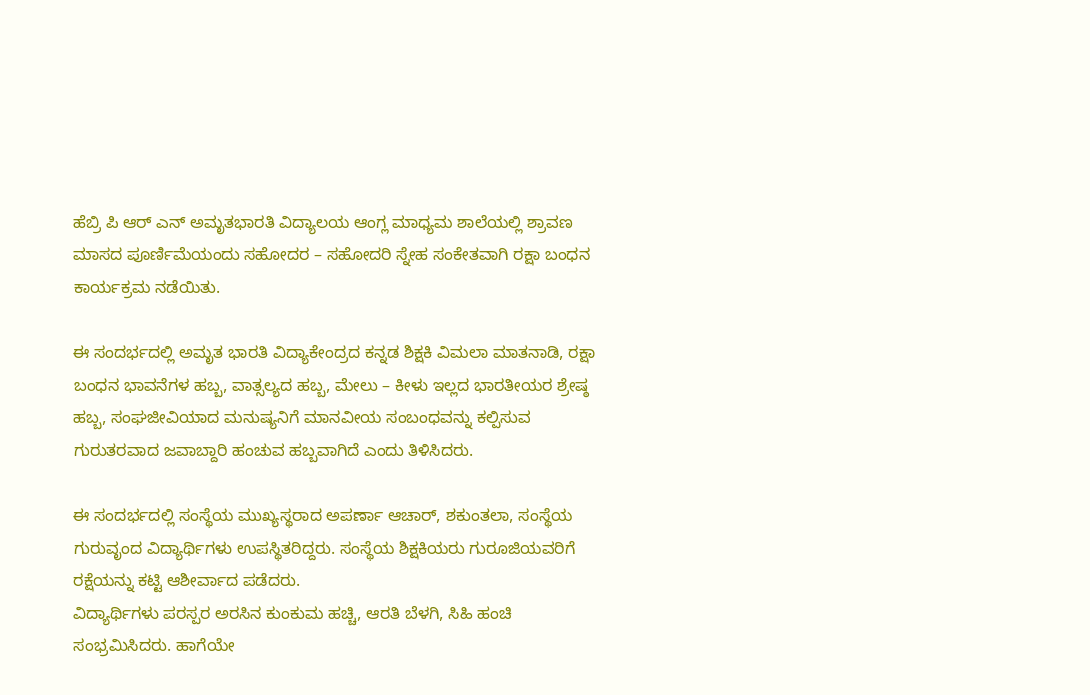ಹೆಬ್ರಿ ಪಿ ಆರ್ ಎನ್ ಅಮೃತಭಾರತಿ ವಿದ್ಯಾಲಯ ಆಂಗ್ಲ ಮಾಧ್ಯಮ ಶಾಲೆಯಲ್ಲಿ ಶ್ರಾವಣ ಮಾಸದ ಪೂರ್ಣಿಮೆಯಂದು ಸಹೋದರ – ಸಹೋದರಿ ಸ್ನೇಹ ಸಂಕೇತವಾಗಿ ರಕ್ಷಾ ಬಂಧನ ಕಾರ್ಯಕ್ರಮ ನಡೆಯಿತು.

ಈ ಸಂದರ್ಭದಲ್ಲಿ ಅಮೃತ ಭಾರತಿ ವಿದ್ಯಾಕೇಂದ್ರದ ಕನ್ನಡ ಶಿಕ್ಷಕಿ ವಿಮಲಾ ಮಾತನಾಡಿ, ರಕ್ಷಾ ಬಂಧನ ಭಾವನೆಗಳ ಹಬ್ಬ, ವಾತ್ಸಲ್ಯದ ಹಬ್ಬ, ಮೇಲು – ಕೀಳು ಇಲ್ಲದ ಭಾರತೀಯರ ಶ್ರೇಷ್ಠ ಹಬ್ಬ, ಸಂಘಜೀವಿಯಾದ ಮನುಷ್ಯನಿಗೆ ಮಾನವೀಯ ಸಂಬಂಧವನ್ನು ಕಲ್ಪಿಸುವ ಗುರುತರವಾದ ಜವಾಬ್ದಾರಿ ಹಂಚುವ ಹಬ್ಬವಾಗಿದೆ ಎಂದು ತಿಳಿಸಿದರು.

ಈ ಸಂದರ್ಭದಲ್ಲಿ ಸಂಸ್ಥೆಯ ಮುಖ್ಯಸ್ಥರಾದ ಅಪರ್ಣಾ ಆಚಾರ್, ಶಕುಂತಲಾ, ಸಂಸ್ಥೆಯ ಗುರುವೃಂದ ವಿದ್ಯಾರ್ಥಿಗಳು ಉಪಸ್ಥಿತರಿದ್ದರು. ಸಂಸ್ಥೆಯ ಶಿಕ್ಷಕಿಯರು ಗುರೂಜಿಯವರಿಗೆ ರಕ್ಷೆಯನ್ನು ಕಟ್ಟಿ ಆಶೀರ್ವಾದ ಪಡೆದರು.
ವಿದ್ಯಾರ್ಥಿಗಳು ಪರಸ್ಪರ ಅರಸಿನ ಕುಂಕುಮ ಹಚ್ಚಿ, ಆರತಿ ಬೆಳಗಿ, ಸಿಹಿ ಹಂಚಿ ಸಂಭ್ರಮಿಸಿದರು. ಹಾಗೆಯೇ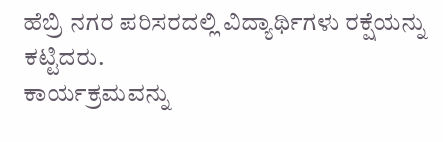ಹೆಬ್ರಿ ನಗರ ಪರಿಸರದಲ್ಲಿ ವಿದ್ಯಾರ್ಥಿಗಳು ರಕ್ಷೆಯನ್ನು ಕಟ್ಟಿದರು.
ಕಾರ್ಯಕ್ರಮವನ್ನು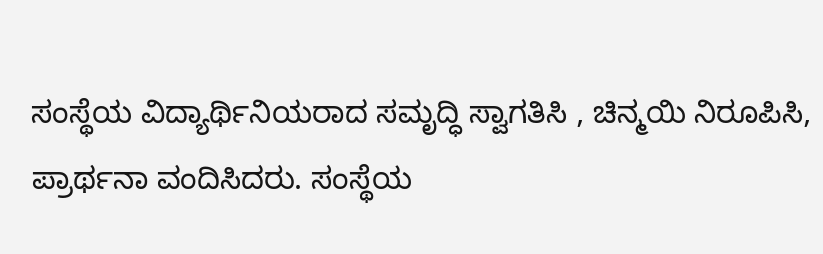ಸಂಸ್ಥೆಯ ವಿದ್ಯಾರ್ಥಿನಿಯರಾದ ಸಮೃದ್ಧಿ ಸ್ವಾಗತಿಸಿ , ಚಿನ್ಮಯಿ ನಿರೂಪಿಸಿ, ಪ್ರಾರ್ಥನಾ ವಂದಿಸಿದರು. ಸಂಸ್ಥೆಯ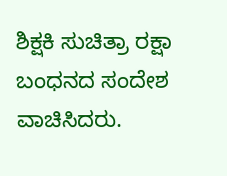ಶಿಕ್ಷಕಿ ಸುಚಿತ್ರಾ ರಕ್ಷಾ ಬಂಧನದ ಸಂದೇಶ ವಾಚಿಸಿದರು.